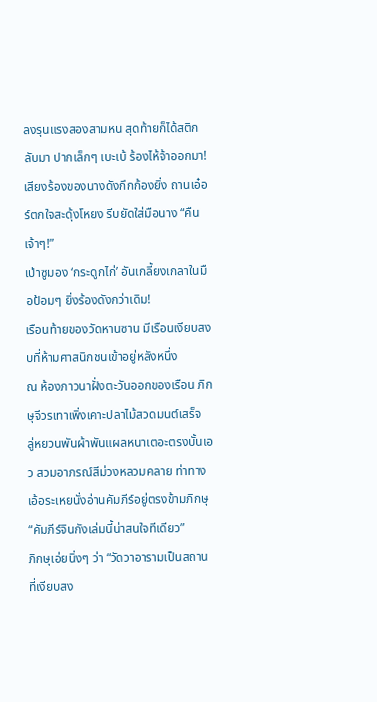ลงรุนแรงสองสามหน สุดท้ายก็ได้สติกลับมา ปากเล็กๆ เบะเบ้ ร้องไห้จ้าออกมา!
เสียงร้องของนางดังกึกก้องยิ่ง ถานเอ๋อร์ตกใจสะดุ้งโหยง รีบยัดใส่มือนาง “คืนเจ้าๆ!”
เป่าซูมอง ‘กระดูกไก่’ อันเกลี้ยงเกลาในมือป้อมๆ ยิ่งร้องดังกว่าเดิม!
เรือนท้ายของวัดหานซาน มีเรือนเงียบสงบที่ห้ามศาสนิกชนเข้าอยู่หลังหนึ่ง
ณ ห้องภาวนาฝั่งตะวันออกของเรือน ภิกษุจีวรเทาเพิ่งเคาะปลาไม้สวดมนต์เสร็จ
ลู่หยวนพันผ้าพันแผลหนาเตอะตรงบั้นเอว สวมอาภรณ์สีม่วงหลวมคลาย ท่าทางเอ้อระเหยนั่งอ่านคัมภีร์อยู่ตรงข้ามภิกษุ
“คัมภีร์จินกังเล่มนี้น่าสนใจทีเดียว”
ภิกษุเอ่ยนิ่งๆ ว่า “วัดวาอารามเป็นสถานที่เงียบสง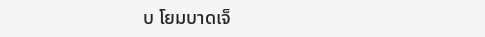บ โยมบาดเจ็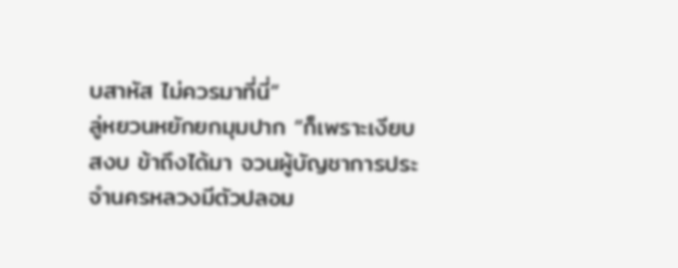บสาหัส ไม่ควรมาที่นี่”
ลู่หยวนหยักยกมุมปาก “ก็เพราะเงียบสงบ ข้าถึงได้มา จวนผู้บัญชาการประจำนครหลวงมีตัวปลอม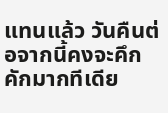แทนแล้ว วันคืนต่อจากนี้คงจะคึกคักมากทีเดีย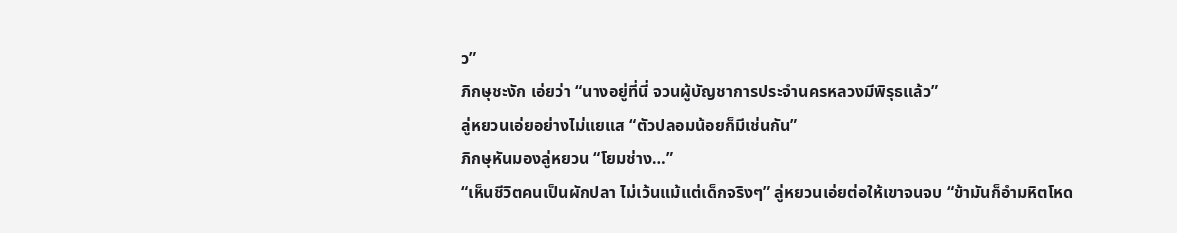ว”
ภิกษุชะงัก เอ่ยว่า “นางอยู่ที่นี่ จวนผู้บัญชาการประจำนครหลวงมีพิรุธแล้ว”
ลู่หยวนเอ่ยอย่างไม่แยแส “ตัวปลอมน้อยก็มีเช่นกัน”
ภิกษุหันมองลู่หยวน “โยมช่าง…”
“เห็นชีวิตคนเป็นผักปลา ไม่เว้นแม้แต่เด็กจริงๆ” ลู่หยวนเอ่ยต่อให้เขาจนจบ “ข้ามันก็อำมหิตโหด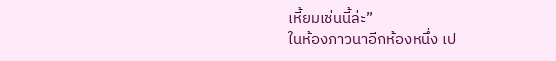เหี้ยมเช่นนี้ล่ะ”
ในห้องภาวนาอีกห้องหนึ่ง เป